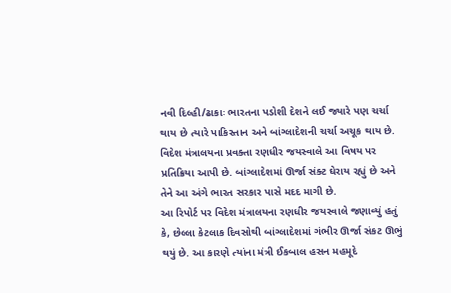નવી દિલ્હી/ઢાકાઃ ભારતના પડોશી દેશને લઈ જ્યારે પણ ચર્ચા થાય છે ત્યારે પાકિસ્તાન અને બાંગ્લાદેશની ચર્ચા અચૂક થાય છે. વિદેશ મંત્રાલયના પ્રવક્તા રણધીર જયસ્વાલે આ વિષય પર પ્રતિક્રિયા આપી છે. બાંગ્લાદેશમાં ઊર્જા સંક્ટ ઘેરાય રહ્યું છે અને તેને આ અંગે ભારત સરકાર પાસે મદદ માગી છે.
આ રિપોર્ટ પર વિદેશ મંત્રાલયના રણધીર જયસ્વાલે જણાવ્યું હતું કે, છેલ્લા કેટલાક દિવસોથી બાંગ્લાદેશમાં ગંભીર ઊર્જા સંકટ ઊભું થયું છે. આ કારણે ત્યાંના મંત્રી ઈકબાલ હસન મહમૂદે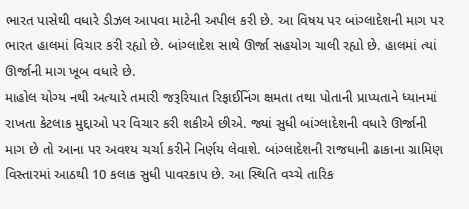ભારત પાસેથી વધારે ડીઝલ આપવા માટેની અપીલ કરી છે. આ વિષય પર બાંગ્લાદેશની માગ પર ભારત હાલમાં વિચાર કરી રહ્યો છે. બાંગ્લાદેશ સાથે ઊર્જા સહયોગ ચાલી રહ્યો છે. હાલમાં ત્યાં ઊર્જાની માગ ખૂબ વધારે છે.
માહોલ યોગ્ય નથી અત્યારે તમારી જરૂરિયાત રિફાઈનિંગ ક્ષમતા તથા પોતાની પ્રાપ્યતાને ધ્યાનમાં રાખતા કેટલાક મુદ્દાઓ પર વિચાર કરી શકીએ છીએ. જ્યાં સુધી બાંગ્લાદેશની વધારે ઊર્જાની માગ છે તો આના પર અવશ્ય ચર્ચા કરીને નિર્ણય લેવાશે. બાંગ્લાદેશની રાજધાની ઢાકાના ગ્રામિણ વિસ્તારમાં આઠથી 10 કલાક સુધી પાવરકાપ છે. આ સ્થિતિ વચ્ચે તારિક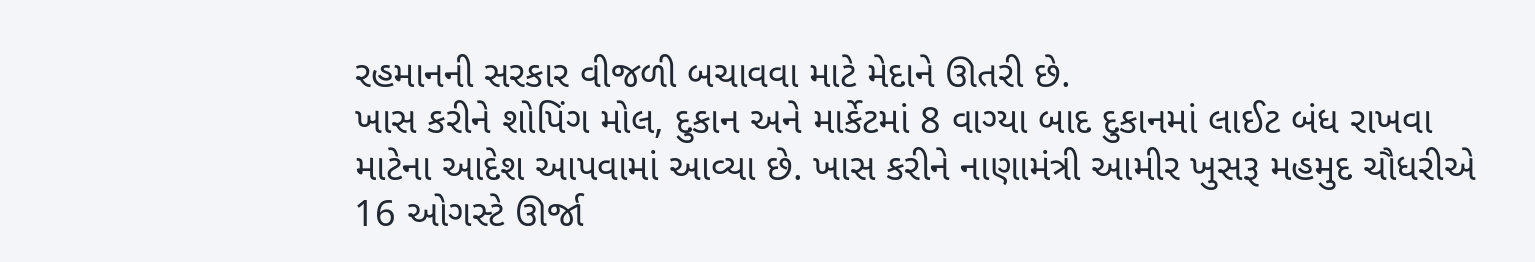રહમાનની સરકાર વીજળી બચાવવા માટે મેદાને ઊતરી છે.
ખાસ કરીને શોપિંગ મોલ, દુકાન અને માર્કેટમાં 8 વાગ્યા બાદ દુકાનમાં લાઈટ બંધ રાખવા માટેના આદેશ આપવામાં આવ્યા છે. ખાસ કરીને નાણામંત્રી આમીર ખુસરૂ મહમુદ ચૌધરીએ 16 ઓગસ્ટે ઊર્જા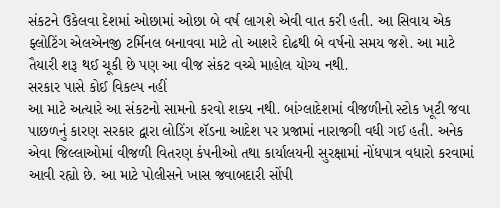સંકટને ઉકેલવા દેશમાં ઓછામાં ઓછા બે વર્ષ લાગશે એવી વાત કરી હતી. આ સિવાય એક ફ્લોટિંગ એલએનજી ટર્મિનલ બનાવવા માટે તો આશરે દોઢથી બે વર્ષનો સમય જશે. આ માટે તૈયારી શરૂ થઈ ચૂકી છે પણ આ વીજ સંકટ વચ્ચે માહોલ યોગ્ય નથી.
સરકાર પાસે કોઈ વિકલ્પ નહીં
આ માટે અત્યારે આ સંકટનો સામનો કરવો શક્ય નથી. બાંગ્લાદેશમાં વીજળીનો સ્ટોક ખૂટી જવા પાછળનું કારણ સરકાર દ્વારા લોડિંગ શૅડના આદેશ પર પ્રજામાં નારાજગી વધી ગઈ હતી. અનેક એવા જિલ્લાઓમાં વીજળી વિતરણ કંપનીઓ તથા કાર્યાલયની સુરક્ષામાં નોંધપાત્ર વધારો કરવામાં આવી રહ્યો છે. આ માટે પોલીસને ખાસ જવાબદારી સોંપી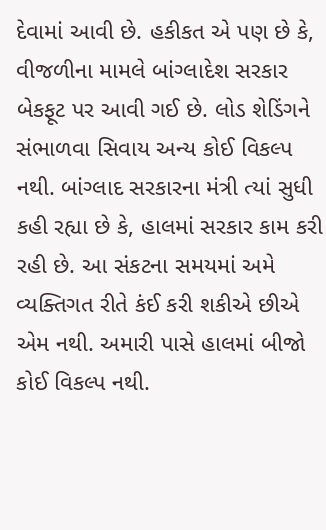દેવામાં આવી છે. હકીકત એ પણ છે કે, વીજળીના મામલે બાંગ્લાદેશ સરકાર બેકફૂટ પર આવી ગઈ છે. લોડ શેડિંગને સંભાળવા સિવાય અન્ય કોઈ વિકલ્પ નથી. બાંગ્લાદ સરકારના મંત્રી ત્યાં સુધી કહી રહ્યા છે કે, હાલમાં સરકાર કામ કરી રહી છે. આ સંકટના સમયમાં અમે વ્યક્તિગત રીતે કંઈ કરી શકીએ છીએ એમ નથી. અમારી પાસે હાલમાં બીજો કોઈ વિકલ્પ નથી.